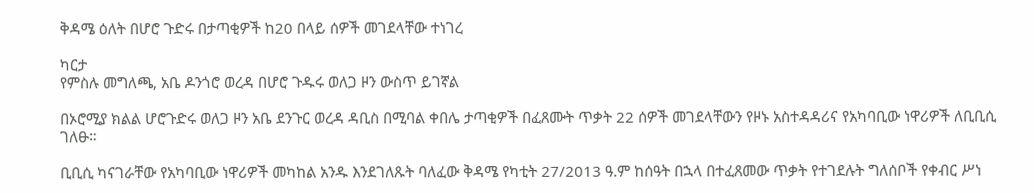ቅዳሜ ዕለት በሆሮ ጉድሩ በታጣቂዎች ከ20 በላይ ሰዎች መገደላቸው ተነገረ

ካርታ
የምስሉ መግለጫ, አቤ ዶንጎሮ ወረዳ በሆሮ ጉዱሩ ወለጋ ዞን ውስጥ ይገኛል

በኦሮሚያ ክልል ሆሮጉድሩ ወለጋ ዞን አቤ ደንጉር ወረዳ ዳቢስ በሚባል ቀበሌ ታጣቂዎች በፈጸሙት ጥቃት 22 ሰዎች መገደላቸውን የዞኑ አስተዳዳሪና የአካባቢው ነዋሪዎች ለቢቢሲ ገለፁ።

ቢቢሲ ካናገራቸው የአካባቢው ነዋሪዎች መካከል አንዱ እንደገለጹት ባለፈው ቅዳሜ የካቲት 27/2013 ዓ.ም ከሰዓት በኋላ በተፈጸመው ጥቃት የተገደሉት ግለሰቦች የቀብር ሥነ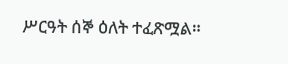ሥርዓት ሰኞ ዕለት ተፈጽሟል።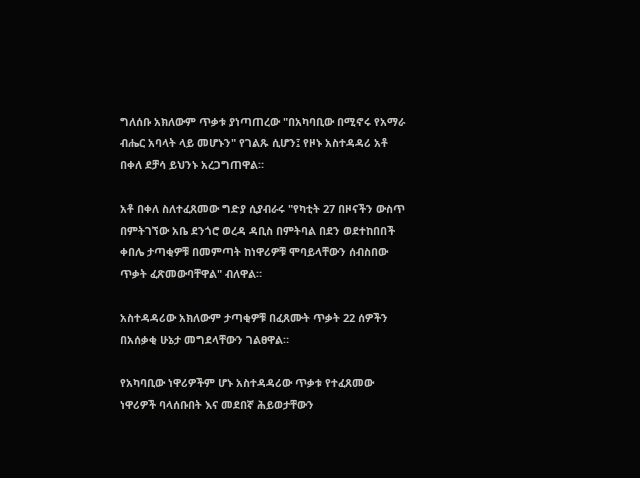ግለሰቡ አክለውም ጥቃቱ ያነጣጠረው "በአካባቢው በሚኖሩ የአማራ ብሔር አባላት ላይ መሆኑን" የገልጹ ሲሆን፤ የዞኑ አስተዳዳሪ አቶ በቀለ ደቻሳ ይህንኑ አረጋግጠዋል።

አቶ በቀለ ስለተፈጸመው ግድያ ሲያብራሩ "የካቲት 27 በዞናችን ውስጥ በምትገኘው አቤ ደንጎሮ ወረዳ ዳቢስ በምትባል በደን ወደተከበበች ቀበሌ ታጣቂዎቹ በመምጣት ከነዋሪዎቹ ሞባይላቸውን ሰብስበው ጥቃት ፈጽመውባቸዋል" ብለዋል።

አስተዳዳሪው አክለውም ታጣቂዎቹ በፈጸሙት ጥቃት 22 ሰዎችን በአሰቃቂ ሁኔታ መግደላቸውን ገልፀዋል።

የአካባቢው ነዋሪዎችም ሆኑ አስተዳዳሪው ጥቃቱ የተፈጸመው ነዋሪዎች ባላሰቡበት እና መደበኛ ሕይወታቸውን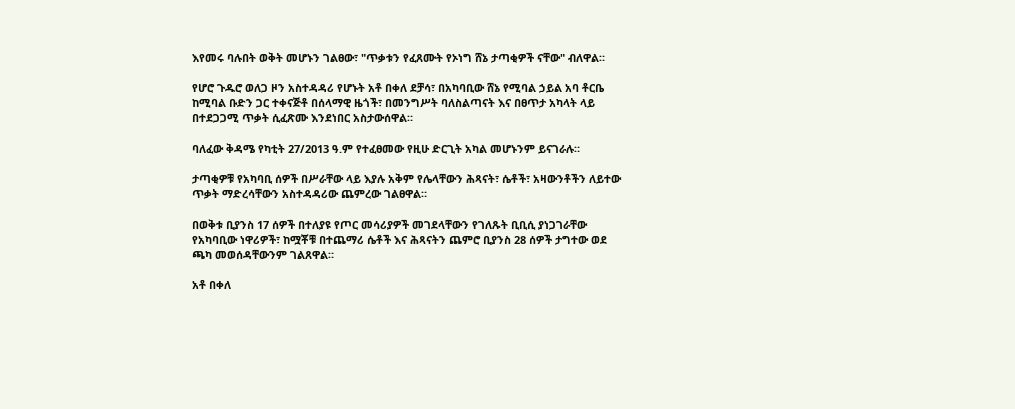እየመሩ ባሉበት ወቅት መሆኑን ገልፀው፣ "ጥቃቱን የፈጸሙት የኦነግ ሸኔ ታጣቂዎች ናቸው" ብለዋል።

የሆሮ ጉዱሮ ወለጋ ዞን አስተዳዳሪ የሆኑት አቶ በቀለ ደቻሳ፣ በአካባቢው ሸኔ የሚባል ኃይል አባ ቶርቤ ከሚባል ቡድን ጋር ተቀናጅቶ በሰላማዊ ዜጎች፣ በመንግሥት ባለስልጣናት እና በፀጥታ አካላት ላይ በተደጋጋሚ ጥቃት ሲፈጽሙ እንደነበር አስታውሰዋል።

ባለፈው ቅዳሜ የካቲት 27/2013 ዓ.ም የተፈፀመው የዚሁ ድርጊት አካል መሆኑንም ይናገራሉ።

ታጣቂዎቹ የአካባቢ ሰዎች በሥራቸው ላይ እያሉ አቅም የሌላቸውን ሕጻናት፣ ሴቶች፣ አዛውንቶችን ለይተው ጥቃት ማድረሳቸውን አስተዳዳሪው ጨምረው ገልፀዋል።

በወቅቱ ቢያንስ 17 ሰዎች በተለያዩ የጦር መሳሪያዎች መገደላቸውን የገለጹት ቢቢሲ ያነጋገራቸው የአካባቢው ነዋሪዎች፣ ከሟቾቹ በተጨማሪ ሴቶች እና ሕጻናትን ጨምሮ ቢያንስ 28 ሰዎች ታግተው ወደ ጫካ መወሰዳቸውንም ገልጸዋል።

አቶ በቀለ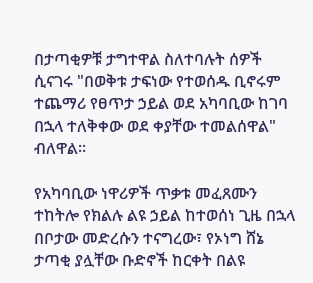በታጣቂዎቹ ታግተዋል ስለተባሉት ሰዎች ሲናገሩ "በወቅቱ ታፍነው የተወሰዱ ቢኖሩም ተጨማሪ የፀጥታ ኃይል ወደ አካባቢው ከገባ በኋላ ተለቅቀው ወደ ቀያቸው ተመልሰዋል" ብለዋል።

የአካባቢው ነዋሪዎች ጥቃቱ መፈጸሙን ተከትሎ የክልሉ ልዩ ኃይል ከተወሰነ ጊዜ በኋላ በቦታው መድረሱን ተናግረው፣ የኦነግ ሸኔ ታጣቂ ያሏቸው ቡድኖች ከርቀት በልዩ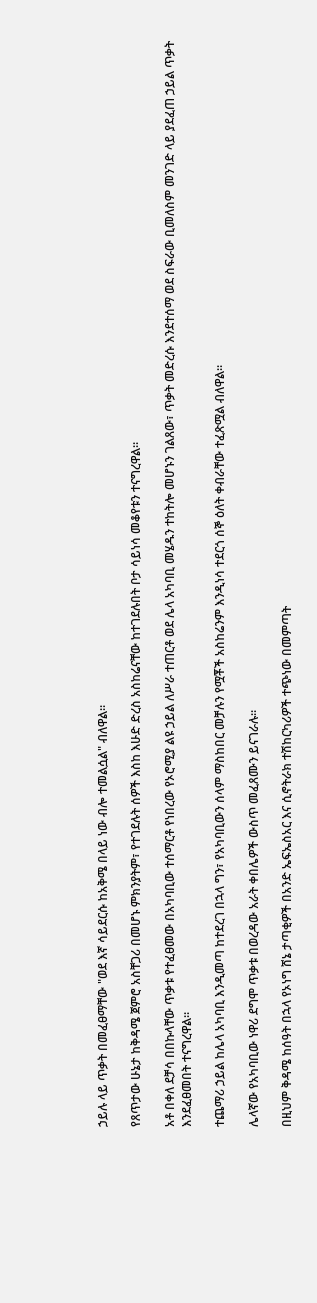ኃይሉ ላይ ጥቃት በመፈፀማቸው "ወደ እኛ ሳይደርሱ ከአቅሜ በላይ ነው ብሎ ተመልሷል" ብለዋል።

የጸጥታው ሁኔታ ከቅዳሜ ጀምሮ አስቸጋሪ በመሆኑ ምክንያትም፣ የተገደሉት ሰዎች እስከ እሁድ ድረስ አስከሬናቸው ከተገደሉበት ቦታ ሳይነሳ መቆየቱን ተናግረዋል።

አቶ በቀለ ደቻሳ በበኩላቸው ጥቃቱ የተፈፀመው በአካባቢው ተሰማርቶ የነበረው የኦሮሚያ ልዩ ኃይል ለሥራ ተጠርቶ ወደ ሌላ አካባቢ መሄዱን ተከትሎ መሆኑን ገልጸው፣ ጥቃት መድረሱ እንደተሰማ ወደ ስፍራው ቢመለስም መንገድ ላይ ያደፈጠ ኃይል ጥቃት እንደፈፀመበት ተናግረዋል።

ተጨማሪ ኃይል ከሌላ አካባቢ እንዲመጣ ከተደረገ በኋላ ግን፣ የአካባቢውን ሰላም ማስከበር መቻሉን የሟቾች አስከሬንም እንዲነሳ ተደርጎ ሰኞ ዕለት ቀብራቸው ተፈጽሟል ብለዋል።

ሌላኛው የአካባቢው ነዋሪ ደግሞ ጥቃቱ በወረዳው አራት ቀበሌዎች ውስጥ መፈጸሙን ይናገራሉ።

በዚህም ቅዳሜ ከሰዓት በኋላ የኦነግ ሸኔ ታጣቂዎች በአንድ ኤፍኤስአር እና ሲኖትራክ ተሽከርካሪዎች ተጭነው በመምጣት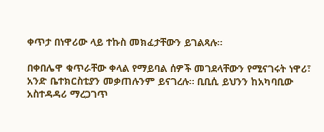ቀጥታ በነዋሪው ላይ ተኩስ መክፈታቸውን ይገልጻሉ።

በቀበሌዋ ቁጥራቸው ቀላል የማይባል ሰዎች መገደላቸውን የሚናገሩት ነዋሪ፣ አንድ ቤተክርስቲያን መቃጠሉንም ይናገረሉ። ቢቢሲ ይህንን ከአካባቢው አስተዳዳሪ ማረጋገጥ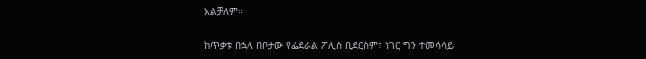አልቻለም።

ከጥቃቱ በኋላ በቦታው የፌደራል ፖሊስ ቢደርስም፣ ነገር ግን ተመሳሳይ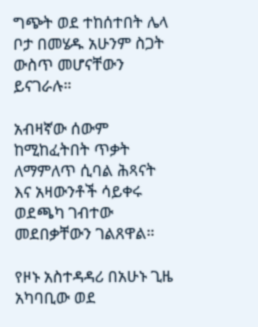ግጭት ወደ ተከሰተበት ሌላ ቦታ በመሄዱ አሁንም ስጋት ውስጥ መሆናቸውን ይናገራሉ።

አብዛኛው ሰውም ከሚከፈትበት ጥቃት ለማምለጥ ሲባል ሕጻናት እና አዛውንቶች ሳይቀሩ ወደጫካ ገብተው መደበቃቸውን ገልጸዋል።

የዞኑ አስተዳዳሪ በአሁኑ ጊዜ አካባቢው ወደ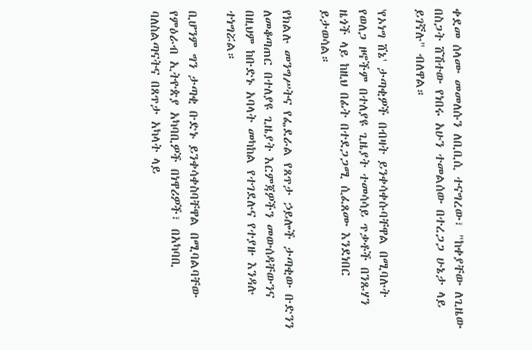ቀደመ ሰላሙ መመለሱን ለቢቢሲ ተናግረው፣ "ከቀያቸው ለጊዜው በስጋት ሸሽተው የነበሩ አሁን ተመልሰው በተረጋጋ ሁኔታ ላይ ይገኛሉ" ብለዋል።

'የኦነግ ሸኔ' ታጣቂዎች በብዛት ይንቀሳቀሱባቸዋል በሚባሉት የወለጋ ዞኖችም በተለያዩ ጊዜያት ተመሳሳይ ጥቃቶች በንጹሃን ዜጎች ላይ ከዚህ በፊት በተደጋጋሚ ሲፈጸሙ እንደነበር ይታወሳል።

የክልሉ መንግሥትና የፌደራል የጸጥታ ኃይሎች ታጣቂው ቡድንን ለመቆጣጠር በተለያዩ ጊዜያት እርምጃዎችን መውሰዳቸውንና በዚህም ከቡድኑ አባላት መካከል የተገደሉና የተያዙ እንዳሉ ተነግሯል።

ቢሆንም ግን ታጣቂ ቡድኑ ይንቀሳቀስባቸዋል በሚባልባቸው የምዕራብ ኢትዮጵያ አካባቢዎች በነዋሪዎች፣ በአካባቢ ባለስልጣናትና በጸጥታ አካላት ላይ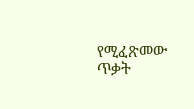የሚፈጽመው ጥቃት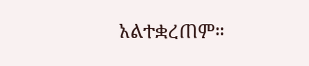አልተቋረጠም።